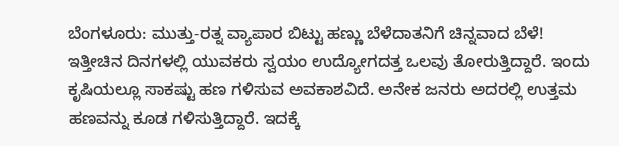ಬೆಂಗಳೂರು: ಮುತ್ತು-ರತ್ನ ವ್ಯಾಪಾರ ಬಿಟ್ಟು ಹಣ್ಣು ಬೆಳೆದಾತನಿಗೆ ಚಿನ್ನವಾದ ಬೆಳೆ! ಇತ್ತೀಚಿನ ದಿನಗಳಲ್ಲಿ ಯುವಕರು ಸ್ವಯಂ ಉದ್ಯೋಗದತ್ತ ಒಲವು ತೋರುತ್ತಿದ್ದಾರೆ. ಇಂದು ಕೃಷಿಯಲ್ಲೂ ಸಾಕಷ್ಟು ಹಣ ಗಳಿಸುವ ಅವಕಾಶವಿದೆ. ಅನೇಕ ಜನರು ಅದರಲ್ಲಿ ಉತ್ತಮ ಹಣವನ್ನು ಕೂಡ ಗಳಿಸುತ್ತಿದ್ದಾರೆ. ಇದಕ್ಕೆ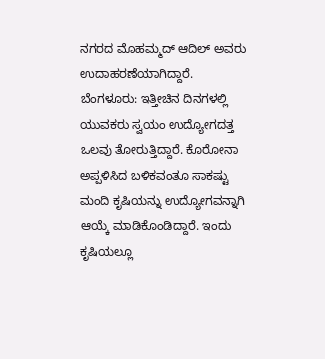ನಗರದ ಮೊಹಮ್ಮದ್ ಆದಿಲ್ ಅವರು ಉದಾಹರಣೆಯಾಗಿದ್ದಾರೆ. ಬೆಂಗಳೂರು: ಇತ್ತೀಚಿನ ದಿನಗಳಲ್ಲಿ ಯುವಕರು ಸ್ವಯಂ ಉದ್ಯೋಗದತ್ತ ಒಲವು ತೋರುತ್ತಿದ್ದಾರೆ. ಕೊರೋನಾ ಅಪ್ಪಳಿಸಿದ ಬಳಿಕವಂತೂ ಸಾಕಷ್ಟು ಮಂದಿ ಕೃಷಿಯನ್ನು ಉದ್ಯೋಗವನ್ನಾಗಿ ಆಯ್ಕೆ ಮಾಡಿಕೊಂಡಿದ್ದಾರೆ. ಇಂದು ಕೃಷಿಯಲ್ಲೂ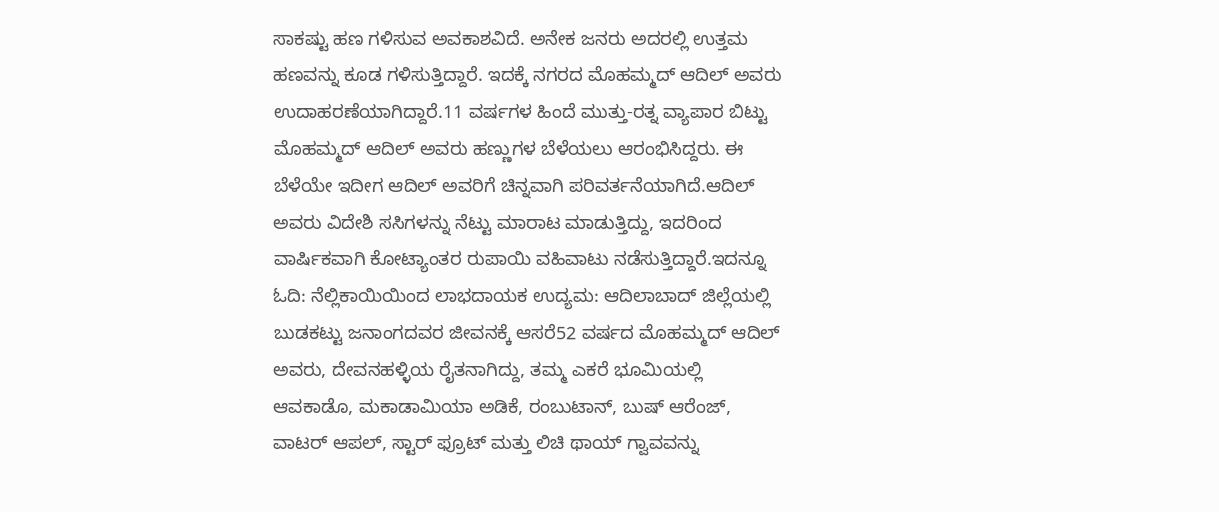ಸಾಕಷ್ಟು ಹಣ ಗಳಿಸುವ ಅವಕಾಶವಿದೆ. ಅನೇಕ ಜನರು ಅದರಲ್ಲಿ ಉತ್ತಮ ಹಣವನ್ನು ಕೂಡ ಗಳಿಸುತ್ತಿದ್ದಾರೆ. ಇದಕ್ಕೆ ನಗರದ ಮೊಹಮ್ಮದ್ ಆದಿಲ್ ಅವರು ಉದಾಹರಣೆಯಾಗಿದ್ದಾರೆ.11 ವರ್ಷಗಳ ಹಿಂದೆ ಮುತ್ತು-ರತ್ನ ವ್ಯಾಪಾರ ಬಿಟ್ಟು ಮೊಹಮ್ಮದ್ ಆದಿಲ್ ಅವರು ಹಣ್ಣುಗಳ ಬೆಳೆಯಲು ಆರಂಭಿಸಿದ್ದರು. ಈ ಬೆಳೆಯೇ ಇದೀಗ ಆದಿಲ್ ಅವರಿಗೆ ಚಿನ್ನವಾಗಿ ಪರಿವರ್ತನೆಯಾಗಿದೆ.ಆದಿಲ್ ಅವರು ವಿದೇಶಿ ಸಸಿಗಳನ್ನು ನೆಟ್ಟು ಮಾರಾಟ ಮಾಡುತ್ತಿದ್ದು, ಇದರಿಂದ ವಾರ್ಷಿಕವಾಗಿ ಕೋಟ್ಯಾಂತರ ರುಪಾಯಿ ವಹಿವಾಟು ನಡೆಸುತ್ತಿದ್ದಾರೆ.ಇದನ್ನೂ ಓದಿ: ನೆಲ್ಲಿಕಾಯಿಯಿಂದ ಲಾಭದಾಯಕ ಉದ್ಯಮ: ಆದಿಲಾಬಾದ್ ಜಿಲ್ಲೆಯಲ್ಲಿ ಬುಡಕಟ್ಟು ಜನಾಂಗದವರ ಜೀವನಕ್ಕೆ ಆಸರೆ52 ವರ್ಷದ ಮೊಹಮ್ಮದ್ ಆದಿಲ್ ಅವರು, ದೇವನಹಳ್ಳಿಯ ರೈತನಾಗಿದ್ದು, ತಮ್ಮ ಎಕರೆ ಭೂಮಿಯಲ್ಲಿ ಆವಕಾಡೊ, ಮಕಾಡಾಮಿಯಾ ಅಡಿಕೆ, ರಂಬುಟಾನ್, ಬುಷ್ ಆರೆಂಜ್, ವಾಟರ್ ಆಪಲ್, ಸ್ಟಾರ್ ಫ್ರೂಟ್ ಮತ್ತು ಲಿಚಿ ಥಾಯ್ ಗ್ವಾವವನ್ನು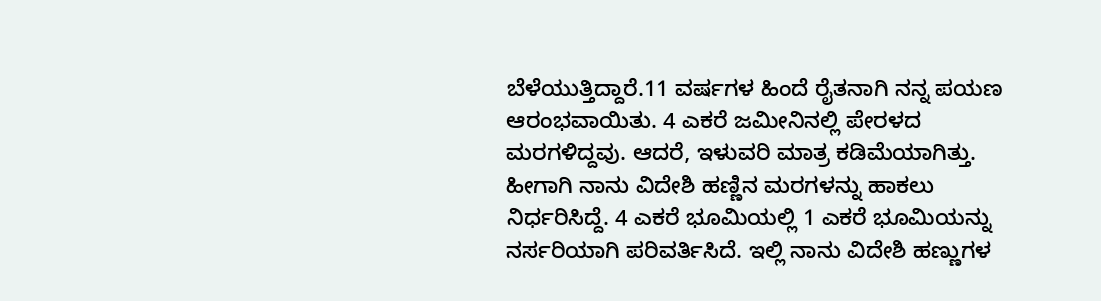ಬೆಳೆಯುತ್ತಿದ್ದಾರೆ.11 ವರ್ಷಗಳ ಹಿಂದೆ ರೈತನಾಗಿ ನನ್ನ ಪಯಣ ಆರಂಭವಾಯಿತು. 4 ಎಕರೆ ಜಮೀನಿನಲ್ಲಿ ಪೇರಳದ ಮರಗಳಿದ್ದವು. ಆದರೆ, ಇಳುವರಿ ಮಾತ್ರ ಕಡಿಮೆಯಾಗಿತ್ತು. ಹೀಗಾಗಿ ನಾನು ವಿದೇಶಿ ಹಣ್ಣಿನ ಮರಗಳನ್ನು ಹಾಕಲು ನಿರ್ಧರಿಸಿದ್ದೆ. 4 ಎಕರೆ ಭೂಮಿಯಲ್ಲಿ 1 ಎಕರೆ ಭೂಮಿಯನ್ನು ನರ್ಸರಿಯಾಗಿ ಪರಿವರ್ತಿಸಿದೆ. ಇಲ್ಲಿ ನಾನು ವಿದೇಶಿ ಹಣ್ಣುಗಳ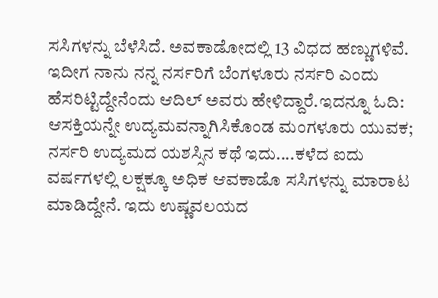ಸಸಿಗಳನ್ನು ಬೆಳೆಸಿದೆ. ಅವಕಾಡೋದಲ್ಲಿ 13 ವಿಧದ ಹಣ್ಣುಗಳಿವೆ. ಇದೀಗ ನಾನು ನನ್ನ ನರ್ಸರಿಗೆ ಬೆಂಗಳೂರು ನರ್ಸರಿ ಎಂದು ಹೆಸರಿಟ್ಟಿದ್ದೇನೆಂದು ಆದಿಲ್ ಅವರು ಹೇಳಿದ್ದಾರೆ.ಇದನ್ನೂ ಓದಿ: ಆಸಕ್ತಿಯನ್ನೇ ಉದ್ಯಮವನ್ನಾಗಿಸಿಕೊಂಡ ಮಂಗಳೂರು ಯುವಕ; ನರ್ಸರಿ ಉದ್ಯಮದ ಯಶಸ್ಸಿನ ಕಥೆ ಇದು....ಕಳೆದ ಐದು ವರ್ಷಗಳಲ್ಲಿ ಲಕ್ಷಕ್ಕೂ ಅಧಿಕ ಆವಕಾಡೊ ಸಸಿಗಳನ್ನು ಮಾರಾಟ ಮಾಡಿದ್ದೇನೆ. ಇದು ಉಷ್ಣವಲಯದ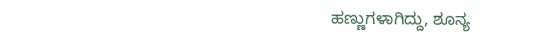ಹಣ್ಣುಗಳಾಗಿದ್ದು, ಶೂನ್ಯ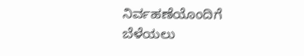ನಿರ್ವಹಣೆಯೊಂದಿಗೆ ಬೆಳೆಯಲು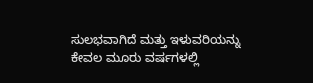ಸುಲಭವಾಗಿದೆ ಮತ್ತು ಇಳುವರಿಯನ್ನು ಕೇವಲ ಮೂರು ವರ್ಷಗಳಲ್ಲಿ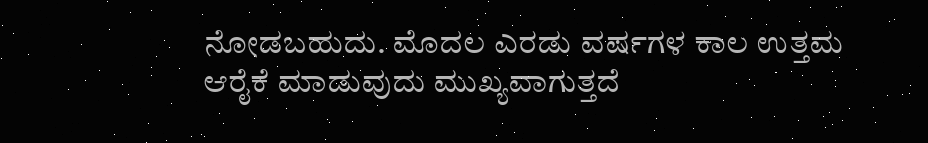ನೋಡಬಹುದು. ಮೊದಲ ಎರಡು ವರ್ಷಗಳ ಕಾಲ ಉತ್ತಮ ಆರೈಕೆ ಮಾಡುವುದು ಮುಖ್ಯವಾಗುತ್ತದೆ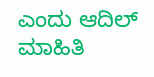ಎಂದು ಆದಿಲ್ ಮಾಹಿತಿ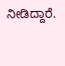ನೀಡಿದ್ದಾರೆ.